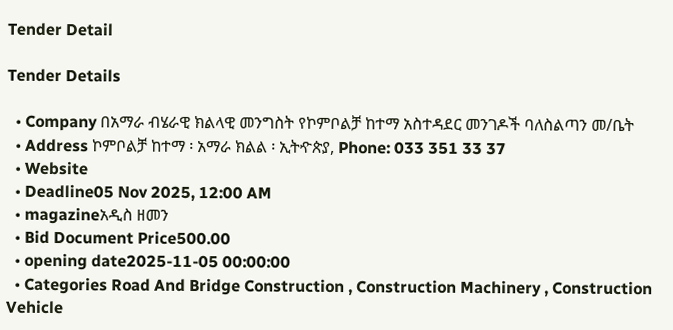Tender Detail

Tender Details

  • Company በአማራ ብሄራዊ ክልላዊ መንግስት የኮምቦልቻ ከተማ አስተዳደር መንገዶች ባለስልጣን መ/ቤት
  • Address ኮምቦልቻ ከተማ ፡ አማራ ክልል ፡ ኢትዯጵያ, Phone: 033 351 33 37
  • Website
  • Deadline05 Nov 2025, 12:00 AM
  • magazineአዲስ ዘመን
  • Bid Document Price500.00
  • opening date2025-11-05 00:00:00
  • Categories Road And Bridge Construction , Construction Machinery , Construction Vehicle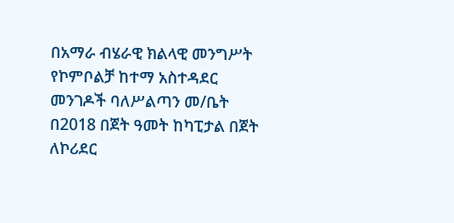በአማራ ብሄራዊ ክልላዊ መንግሥት የኮምቦልቻ ከተማ አስተዳደር መንገዶች ባለሥልጣን መ/ቤት በ2018 በጀት ዓመት ከካፒታል በጀት ለኮሪደር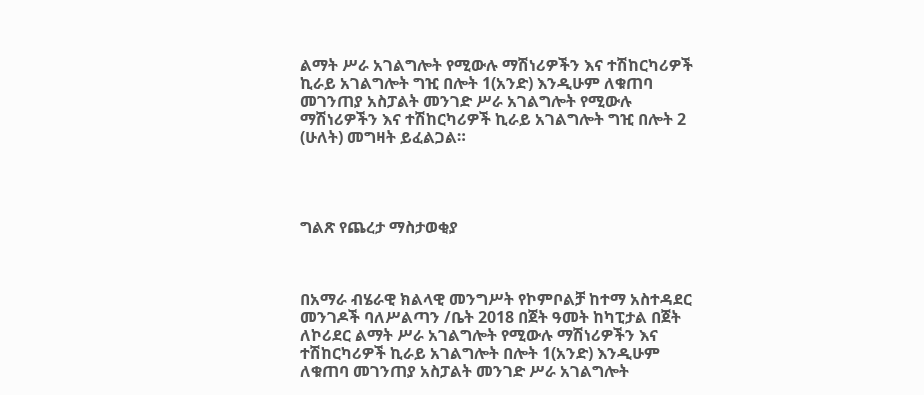ልማት ሥራ አገልግሎት የሚውሉ ማሽነሪዎችን እና ተሽከርካሪዎች ኪራይ አገልግሎት ግዢ በሎት 1(አንድ) እንዲሁም ለቁጠባ መገንጠያ አስፓልት መንገድ ሥራ አገልግሎት የሚውሉ ማሽነሪዎችን እና ተሽከርካሪዎች ኪራይ አገልግሎት ግዢ በሎት 2 (ሁለት) መግዛት ይፈልጋል።




ግልጽ የጨረታ ማስታወቂያ



በአማራ ብሄራዊ ክልላዊ መንግሥት የኮምቦልቻ ከተማ አስተዳደር መንገዶች ባለሥልጣን /ቤት 2018 በጀት ዓመት ከካፒታል በጀት ለኮሪደር ልማት ሥራ አገልግሎት የሚውሉ ማሽነሪዎችን እና ተሽከርካሪዎች ኪራይ አገልግሎት በሎት 1(አንድ) እንዲሁም ለቁጠባ መገንጠያ አስፓልት መንገድ ሥራ አገልግሎት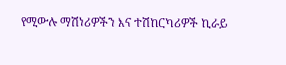የሚውሉ ማሽነሪዎችን እና ተሽከርካሪዎች ኪራይ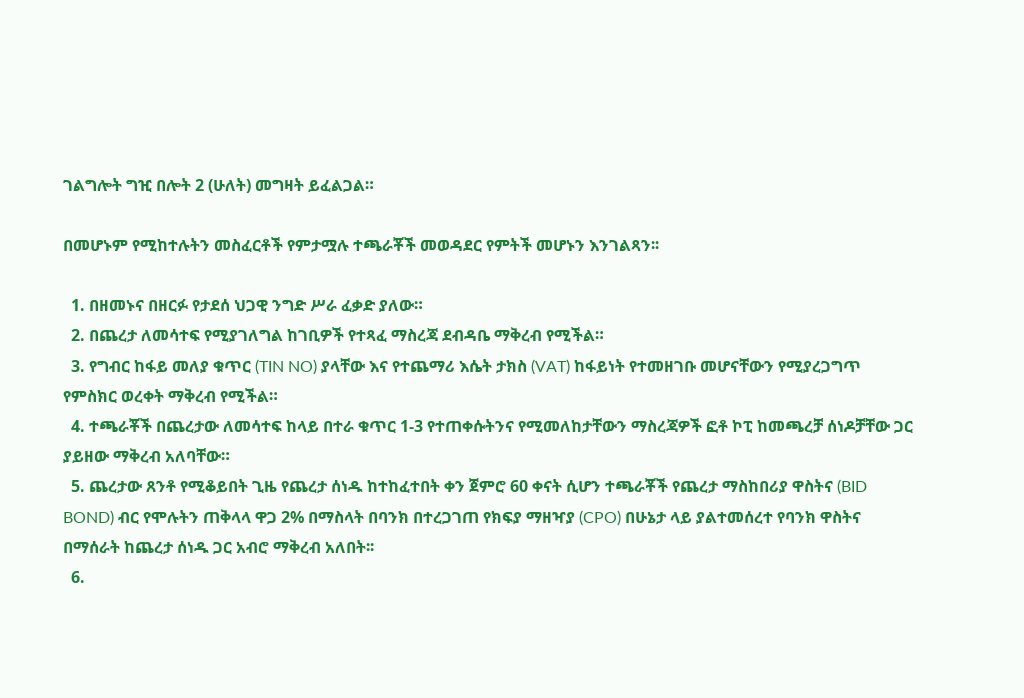ገልግሎት ግዢ በሎት 2 (ሁለት) መግዛት ይፈልጋል።

በመሆኑም የሚከተሉትን መስፈርቶች የምታሟሉ ተጫራቾች መወዳደር የምትች መሆኑን እንገልጻን፡፡

  1. በዘመኑና በዘርፉ የታደሰ ህጋዊ ንግድ ሥራ ፈቃድ ያለው።
  2. በጨረታ ለመሳተፍ የሚያገለግል ከገቢዎች የተጻፈ ማስረጃ ደብዳቤ ማቅረብ የሚችል።
  3. የግብር ከፋይ መለያ ቁጥር (TIN NO) ያላቸው እና የተጨማሪ እሴት ታክስ (VAT) ከፋይነት የተመዘገቡ መሆናቸውን የሚያረጋግጥ የምስክር ወረቀት ማቅረብ የሚችል።
  4. ተጫራቾች በጨረታው ለመሳተፍ ከላይ በተራ ቁጥር 1-3 የተጠቀሱትንና የሚመለከታቸውን ማስረጃዎች ፎቶ ኮፒ ከመጫረቻ ሰነዶቻቸው ጋር ያይዘው ማቅረብ አለባቸው።
  5. ጨረታው ጸንቶ የሚቆይበት ጊዜ የጨረታ ሰነዱ ከተከፈተበት ቀን ጀምሮ 60 ቀናት ሲሆን ተጫራቾች የጨረታ ማስከበሪያ ዋስትና (BID BOND) ብር የሞሉትን ጠቅላላ ዋጋ 2% በማስላት በባንክ በተረጋገጠ የክፍያ ማዘዣያ (CPO) በሁኔታ ላይ ያልተመሰረተ የባንክ ዋስትና በማሰራት ከጨረታ ሰነዱ ጋር አብሮ ማቅረብ አለበት፡፡
  6.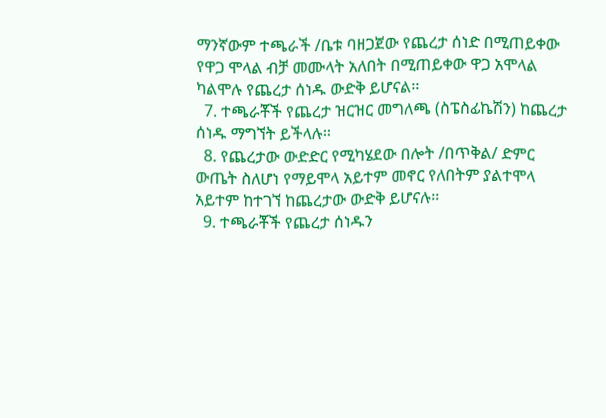ማንኛውም ተጫራች /ቤቱ ባዘጋጀው የጨረታ ሰነድ በሚጠይቀው የዋጋ ሞላል ብቻ መሙላት አለበት በሚጠይቀው ዋጋ አሞላል ካልሞሉ የጨረታ ሰነዱ ውድቅ ይሆናል፡፡
  7. ተጫራቾች የጨረታ ዝርዝር መግለጫ (ስፔስፊኬሽን) ከጨረታ ሰነዱ ማግኘት ይችላሉ፡፡
  8. የጨረታው ውድድር የሚካሄደው በሎት /በጥቅል/ ድምር ውጤት ስለሆነ የማይሞላ አይተም መኖር የለበትም ያልተሞላ አይተም ከተገኘ ከጨረታው ውድቅ ይሆናሉ፡፡
  9. ተጫራቾች የጨረታ ሰነዱን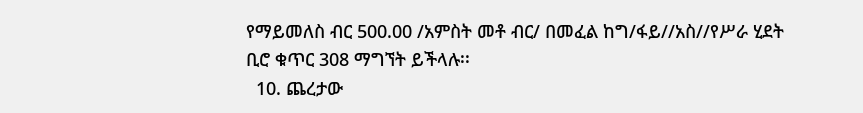የማይመለስ ብር 500.00 /አምስት መቶ ብር/ በመፈል ከግ/ፋይ//አስ//የሥራ ሂደት ቢሮ ቁጥር 308 ማግኘት ይችላሉ፡፡
  10. ጨረታው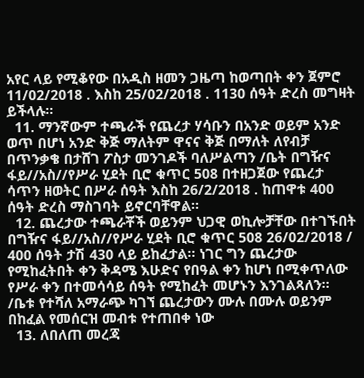አየር ላይ የሚቆየው በአዲስ ዘመን ጋዜጣ ከወጣበት ቀን ጀምሮ 11/02/2018 . እስከ 25/02/2018 . 1130 ሰዓት ድረስ መግዛት ይችላሉ፡፡
  11. ማንኛውም ተጫራች የጨረታ ሃሳቡን በአንድ ወይም አንድ ወጥ በሆነ አንድ ቅጅ ማለትም ዋናና ቅጅ በማለት ለየብቻ በጥንቃቄ በታሸገ ፖስታ መንገዶች ባለሥልጣን /ቤት በግዥና ፋይ//አስ//የሥራ ሂደት ቢሮ ቁጥር 508 በተዘጋጀው የጨረታ ሳጥን ዘወትር በሥራ ሰዓት እስከ 26/2/2018 . ከጠዋቱ 400 ሰዓት ድረስ ማስገባት ይኖርባቸዋል፡፡
  12. ጨረታው ተጫራቾች ወይንም ህጋዊ ወኪሎቻቸው በተገኙበት በግዥና ፋይ//አስ//የሥራ ሂደት ቢሮ ቁጥር 508 26/02/2018 / 400 ሰዓት ታሽ 430 ላይ ይከፈታል፡፡ ነገር ግን ጨረታው የሚከፈትበት ቀን ቅዳሜ እሁድና የበዓል ቀን ከሆነ በሚቀጥለው የሥራ ቀን በተመሳሳይ ሰዓት የሚከፈት መሆኑን እንገልጻለን፡፡ /ቤቱ የተሻለ አማራጭ ካገኘ ጨረታውን ሙሉ በሙሉ ወይንም በከፈል የመሰርዝ መብቱ የተጠበቀ ነው
  13. ለበለጠ መረጃ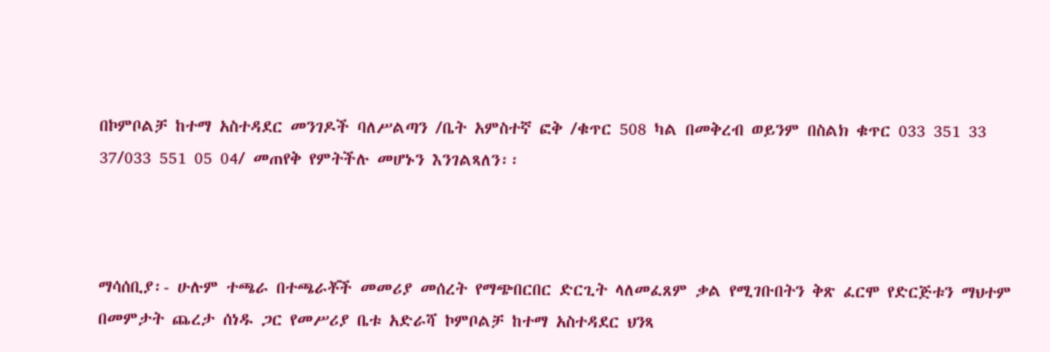በኮምቦልቻ ከተማ አስተዳደር መንገዶች ባለሥልጣን /ቤት አምስተኛ ፎቅ /ቁጥር 508 ካል በመቅረብ ወይንም በስልክ ቁጥር 033 351 33 37/033 551 05 04/ መጠየቅ የምትችሉ መሆኑን እንገልጻለን፡፡



ማሳሰቢያ፡- ሁሉም ተጫራ በተጫራቾች መመሪያ መሰረት የማጭበርበር ድርጊት ላለመፈጸም ቃል የሚገቡበትን ቅጽ ፈርሞ የድርጅቱን ማህተም በመምታት ጨረታ ሰነዱ ጋር የመሥሪያ ቤቱ አድራሻ ኮምቦልቻ ከተማ አስተዳደር ህንጻ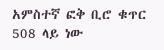አምስተኛ ፎቅ ቢሮ ቁጥር 508 ላይ ነው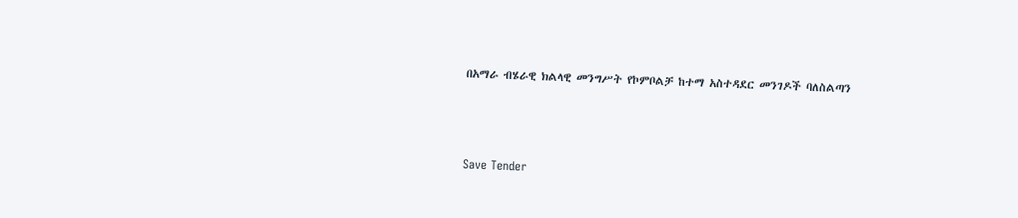በአማራ ብሄራዊ ክልላዊ መንግሥት የኮምቦልቻ ከተማ አስተዳደር መንገዶች ባለስልጣን



Save Tender